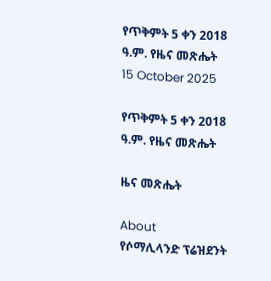የጥቅምት 5 ቀን 2018 ዓ.ም. የዜና መጽሔት
15 October 2025

የጥቅምት 5 ቀን 2018 ዓ.ም. የዜና መጽሔት

ዜና መጽሔት

About
የሶማሊላንድ ፕሬዝደንት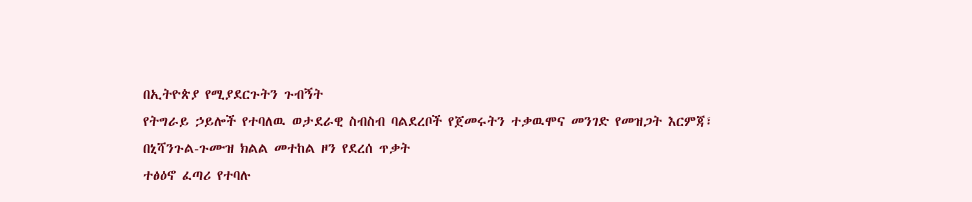በኢትዮጵያ የሚያደርጉትን ጉብኝት
የትግራይ ኃይሎች የተባለዉ ወታደራዊ ስብስብ ባልደረቦች የጀመሩትን ተቃዉሞና መንገድ የመዝጋት እርምጃ፣
በኒሻንጉል-ጉሙዝ ክልል መተከል ዞን የደረሰ ጥቃት
ተፅዕኖ ፈጣሪ የተባሉ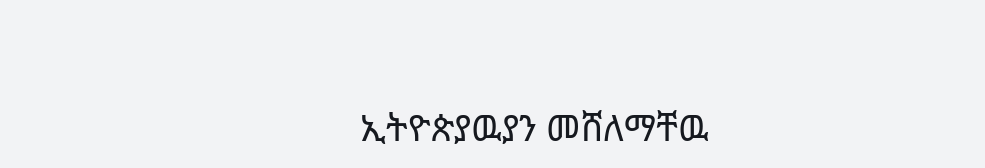ኢትዮጵያዉያን መሸለማቸዉ